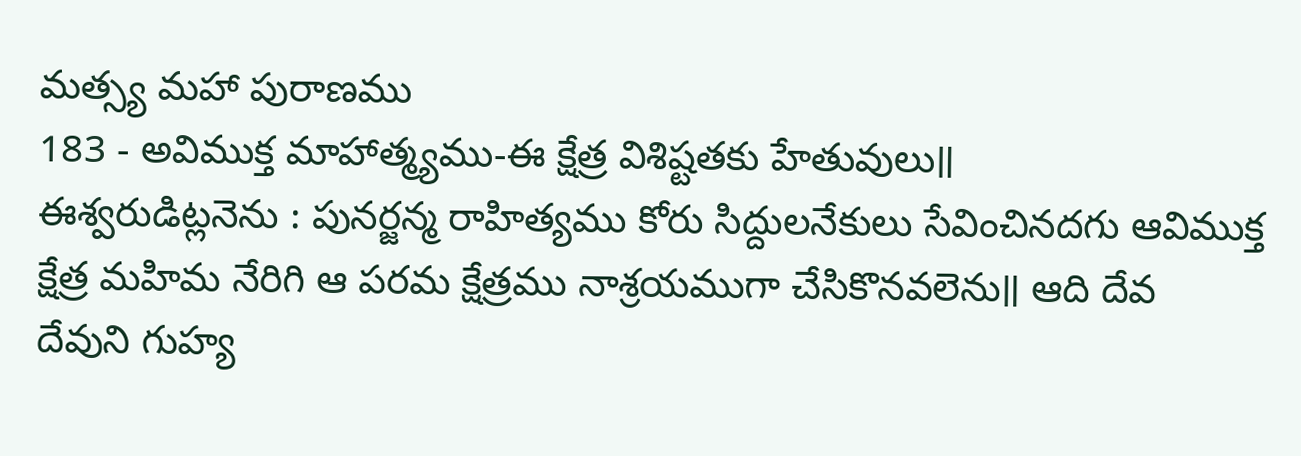మత్స్య మహా పురాణము
183 - అవిముక్త మాహాత్మ్యము-ఈ క్షేత్ర విశిష్టతకు హేతువులు॥
ఈశ్వరుడిట్లనెను : పునర్జన్మ రాహిత్యము కోరు సిద్దులనేకులు సేవించినదగు ఆవిముక్త క్షేత్ర మహిమ నేరిగి ఆ పరమ క్షేత్రము నాశ్రయముగా చేసికొనవలెను॥ ఆది దేవ దేవుని గుహ్య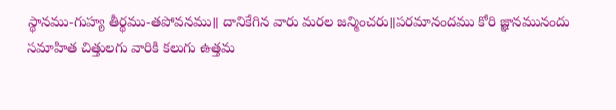స్థానము-గుహ్య తీర్థము-తపోవనము॥ దానికేగిన వారు మరల జన్మించరు॥పరమానందము కోరి జ్ఞానమునందు సమాహిత చిత్తులగు వారికి కలుగు ఉత్తమ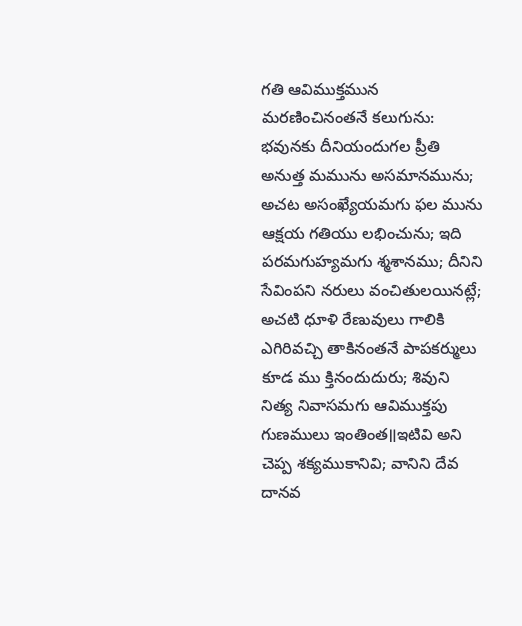గతి ఆవిముక్తమున మరణించినంతనే కలుగును: భవునకు దీనియందుగల ప్రీతి అనుత్త మమును అసమానమును; అచట అసంఖ్యేయమగు ఫల మును ఆక్షయ గతియు లభించును; ఇది పరమగుహ్యమగు శ్మశానము; దీనిని సేవింపని నరులు వంచితులయినట్లే; అచటి ధూళి రేణువులు గాలికి ఎగిరివచ్చి తాకినంతనే పాపకర్ములు కూడ ము క్తినందుదురు; శివుని నిత్య నివాసమగు ఆవిముక్తపు గుణములు ఇంతింత॥ఇటివి అని చెప్ప శక్యముకానివి; వానిని దేవ దానవ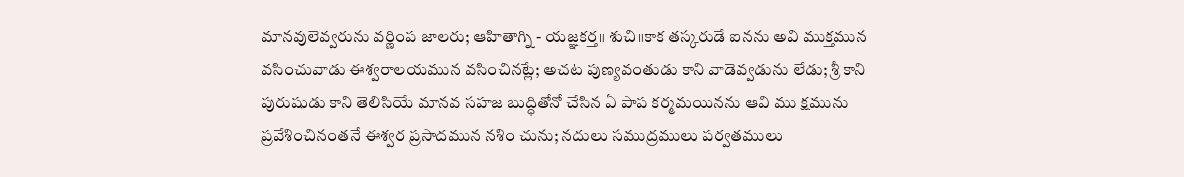మానవులెవ్వరును వర్ణింప జాలరు; ఆహితాగ్ని - యజ్ఞకర్త॥ శుచి॥కాక తస్కరుడే ఐనను అవి ముక్తమున వసించువాడు ఈశ్వరాలయమున వసించినట్లే; అచట పుణ్యవంతుడు కాని వాడెవ్వడును లేడు; శ్రీ కాని పురుషుడు కాని తెలిసియే మానవ సహజ బుద్ధితోనో చేసిన ఏ పాప కర్మమయినను ఆవి ము క్షమును ప్రవేశించినంతనే ఈశ్వర ప్రసాదమున నశిం చును; నదులు సముద్రములు పర్వతములు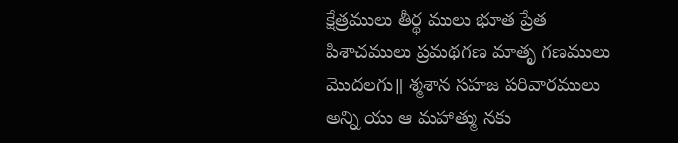క్షేత్రములు తీర్థ ములు భూత ప్రేత పిశాచములు ప్రమథగణ మాతృ గణములు మొదలగు॥ శ్మశాన సహజ పరివారములు అన్ని యు ఆ మహాత్ము నకు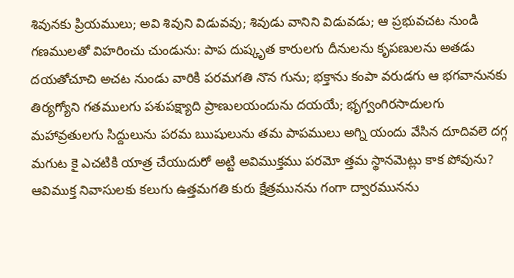శివునకు ప్రియములు; అవి శివుని విడువవు; శివుడు వానిని విడువడు; ఆ ప్రభువచట నుండి గణములతో విహరించు చుండును: పాప దుష్కృత కారులగు దీనులను కృపణులను అతడు దయతోచూచి అచట నుండు వారికి పరమగతి నొన గును; భక్తాను కంపా వరుడగు ఆ భగవానునకు తిర్యగ్యోని గతములగు పశుపక్ష్యాది ప్రాణులయందును దయయే; భృగ్వంగిరసాదులగు మహావ్రతులగు సిద్దులును పరమ ఋషులును తమ పాపములు అగ్ని యందు వేసిన దూదివలె దగ్గ మగుట కై ఎచటికి యాత్ర చేయుదురో అట్టి అవిముక్తము పరమో త్తమ స్థానమెట్లు కాక పోవును?
ఆవిముక్త నివాసులకు కలుగు ఉత్తమగతి కురు క్షేత్రమునను గంగా ద్వారమునను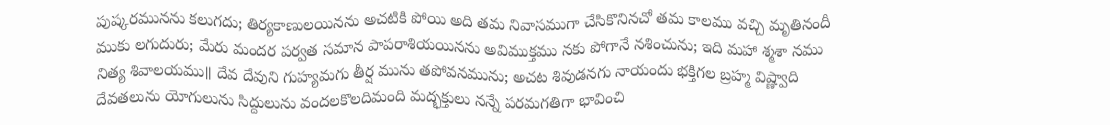పుష్కరమునను కలుగదు; తిర్యకాణులయినను అచటికి పోయి అది తమ నివాసముగా చేసికొనినచో తమ కాలము వచ్చి మృతినందీ ముకు లగుదురు; మేరు మందర పర్వత సమాన పాపరాశియయినను అవిముక్తము నకు పోగానే నశించును; ఇది మహా శ్మశా నము నిత్య శివాలయము॥ దేవ దేవుని గుహ్యమగు తీర్ష మును తపోవనమును; అచట శివుడనగు నాయందు భక్తిగల బ్రహ్మ విష్ణ్వాది దేవతలును యోగులును సిద్దులును వందలకొలదిమంది మద్భక్తులు నన్నే పరమగతిగా భావించి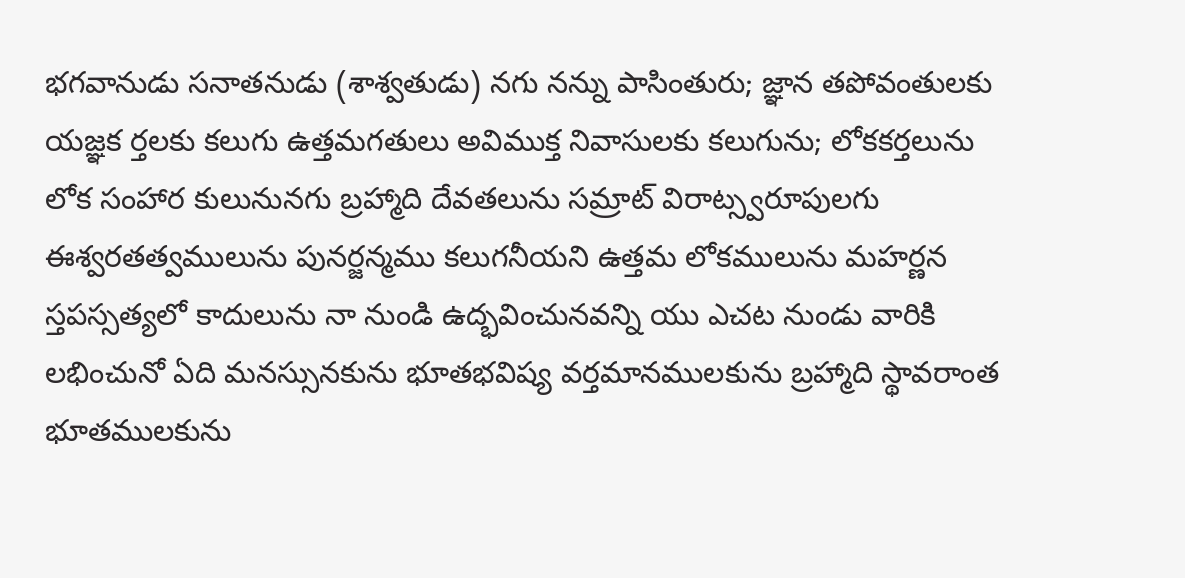భగవానుడు సనాతనుడు (శాశ్వతుడు) నగు నన్ను పాసింతురు; జ్ఞాన తపోవంతులకు యజ్ఞక ర్తలకు కలుగు ఉత్తమగతులు అవిముక్త నివాసులకు కలుగును; లోకకర్తలును లోక సంహార కులునునగు బ్రహ్మాది దేవతలును సమ్రాట్ విరాట్స్వరూపులగు ఈశ్వరతత్వములును పునర్జన్మము కలుగనీయని ఉత్తమ లోకములును మహర్ణన స్తపస్సత్యలో కాదులును నా నుండి ఉద్భవించునవన్ని యు ఎచట నుండు వారికి లభించునో ఏది మనస్సునకును భూతభవిష్య వర్తమానములకును బ్రహ్మాది స్థావరాంత భూతములకును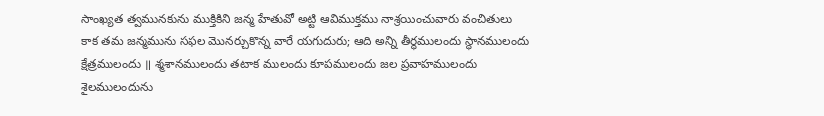సాంఖ్యత త్వమునకును ముక్తికిని జన్మ హేతువో అట్టి ఆవిముక్తము నాశ్రయించువారు వంచితులు కాక తమ జన్మమును సఫల మొనర్చుకొన్న వారే యగుదురు; ఆది అన్ని తీర్థములందు స్థానములందు క్షేత్రములందు ॥ శ్మశానములందు తటాక ములందు కూపములందు జల ప్రవాహములందు శైలములందును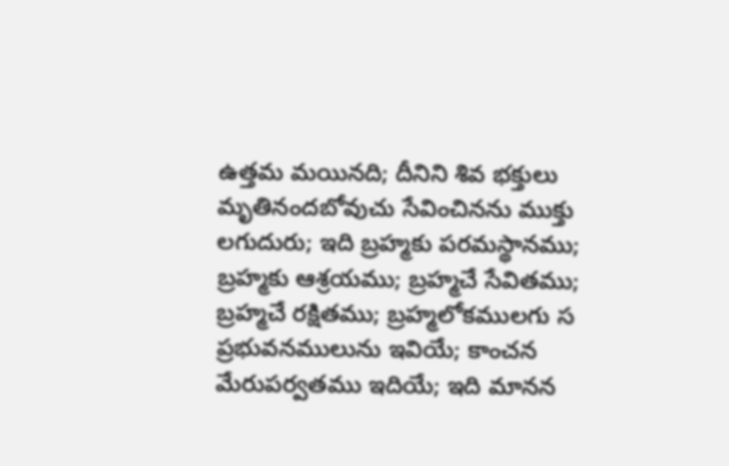ఉత్తమ మయినది; దీనిని శివ భక్తులు మృతినందబోవుచు సేవించినను ముక్తు లగుదురు; ఇది బ్రహ్మకు పరమస్థానము; బ్రహ్మకు ఆశ్రయము; బ్రహ్మచే సేవితము; బ్రహ్మచే రక్షితము; బ్రహ్మలోకములగు స ప్రభువనములును ఇవియే; కాంచన మేరుపర్వతము ఇదియే; ఇది మానన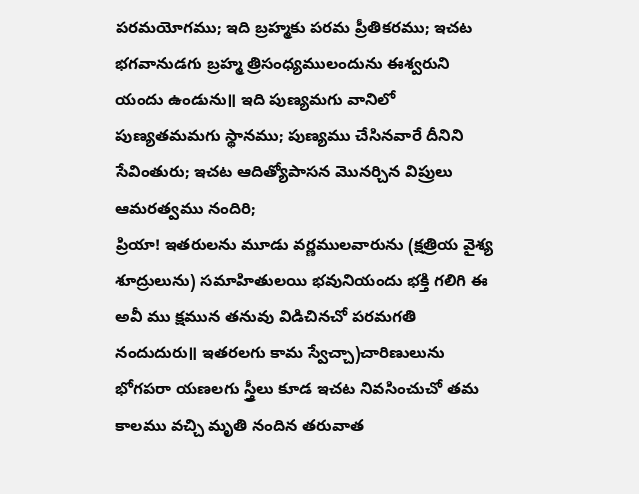పరమయోగము; ఇది బ్రహ్మకు పరమ ప్రీతికరము; ఇచట భగవానుడగు బ్రహ్మ త్రిసంధ్యములందును ఈశ్వరుని యందు ఉండును॥ ఇది పుణ్యమగు వానిలో పుణ్యతమమగు స్థానము; పుణ్యము చేసినవారే దీనిని సేవింతురు; ఇచట ఆదిత్యోపాసన మొనర్చిన విప్రులు ఆమరత్వము నందిరి;
ప్రియా! ఇతరులను మూడు వర్ణములవారును (క్షత్రియ వైశ్య శూద్రులును) సమాహితులయి భవునియందు భక్తి గలిగి ఈ అవీ ము క్షమున తనువు విడిచినచో పరమగతి నందుదురు॥ ఇతరలగు కామ స్వేచ్చా)చారిణులును భోగపరా యణలగు స్త్రీలు కూడ ఇచట నివసించుచో తమ కాలము వచ్చి మృతి నందిన తరువాత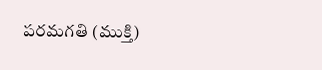పరమగతి (ముక్తి)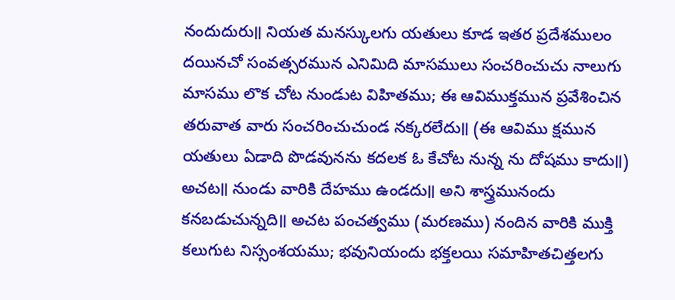నందుదురు॥ నియత మనస్కులగు యతులు కూడ ఇతర ప్రదేశములం దయినచో సంవత్సరమున ఎనిమిది మాసములు సంచరించుచు నాలుగు మాసము లొక చోట నుండుట విహితము; ఈ ఆవిముక్తమున ప్రవేశించిన తరువాత వారు సంచరించుచుండ నక్కరలేదు॥ (ఈ ఆవిము క్షమున యతులు ఏడాది పొడవునను కదలక ఓ కేచోట నున్న ను దోషము కాదు॥) అచట॥ నుండు వారికి దేహము ఉండదు॥ అని శాస్త్రమునందు కనబడుచున్నది॥ అచట పంచత్వము (మరణము) నందిన వారికి ముక్తి కలుగుట నిస్సంశయము; భవునియందు భక్తలయి సమాహితచిత్తలగు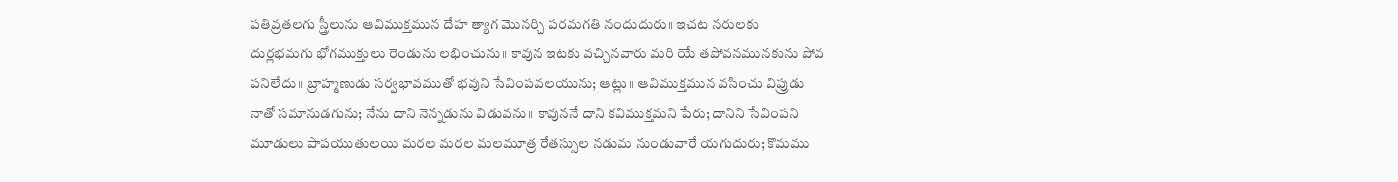పతివ్రతలగు స్త్రీలును ఆవిముక్తమున దేహ త్యాగ మొనర్చి పరమగతి నందుదురు॥ ఇచట నరులకు దుర్లభమగు భోగముక్తులు రెండును లభించును॥ కావున ఇటకు వచ్చినవారు మరి యే తపోవనమునకును పోవ పనిలేదు॥ బ్రాహ్మణుడు సర్వభావముతో భవుని సేవింపవలయును; ఆట్లు॥ ఆవిముక్తమున వసించు విప్రుడు నాతో సమానుడగును; నేను దాని నెన్నడును విడువను॥ కావుననే దాని కవిముక్తమని పేరు; దానిని సేవింపని మూడులు పాపయుతులయి మరల మరల మలమూత్ర రేతస్సుల నడుమ నుండువారే యగుదురు; కొమము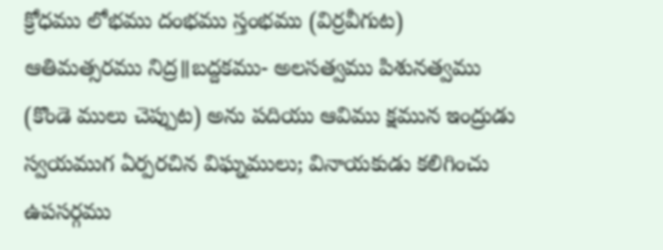క్రోధము లోభము దంభము స్తంభము (విర్రవీగుట) ఆతిమత్సరము నిద్ర॥బద్దకము- అలసత్వము పిశునత్వము (కొండె ములు చెప్పుట) అను పదియు ఆవిము క్షమున ఇంద్రుడు స్వయముగ ఏర్పరచిన విఘ్నములు; వినాయకుడు కలిగించు ఉపసర్గము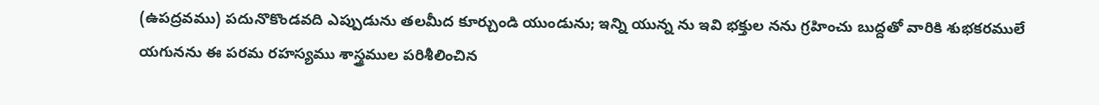(ఉపద్రవము) పదునొకొండవది ఎప్పుడును తలమీద కూర్చుండి యుండును; ఇన్ని యున్న ను ఇవి భక్తుల నను గ్రహించు బుద్దతో వారికి శుభకరములే యగునను ఈ పరమ రహస్యము శాస్త్రముల పరిశీలించిన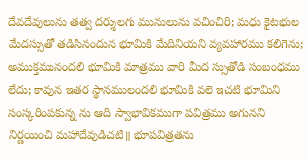దేవదేవులును తత్వ దర్శులగు మునులును వచించిరి; మధు కైటభుల మేదస్సుతో తడిసినందున భూమికి మేదినియని వ్యవహారము కలిగెను; అముక్తమునందలి భూమికి మాత్రము వారి మీద స్సుతోడి సంబంధము లేదు; కావున ఇతర స్థానములందలి భూమికి వలె ఇచటి భూమిని సంస్కరింపకున్న ను ఆది స్వాభావికముగా పవిత్రము అగునని నిర్ణయించి మహాదేవుడిచటి॥ భూపవిత్రతను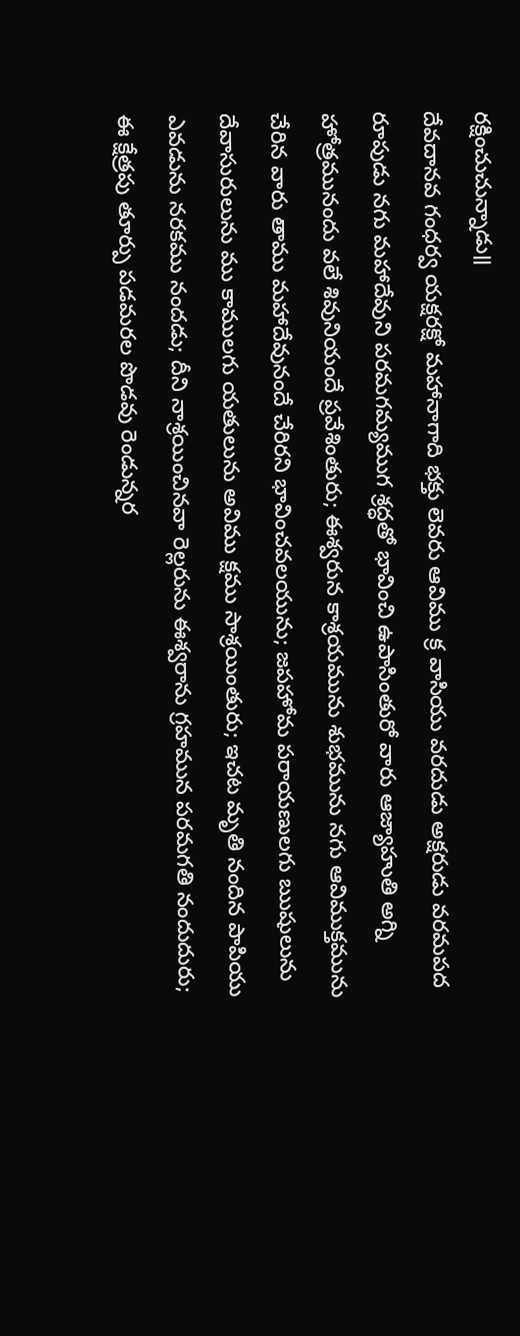రక్షించుచున్నాడు॥
దేవదానవ గంధర్వ యక్షరక్షో మహానాగాది భక్తు లెవరు ఆవిము క్ర వాసియు వరదుడు అక్షరుడు వరమపద రూపుడు నగు మహాదేవుని పరమగమ్యముగ శ్రద్ధతో భావించి ఉపాసింతురో వారు ఆజ్యాహుతి అగ్ని హోత్రమునందు వలే శివునియందే ప్రవేశింతురు; ఈశ్వరున కాశ్రయమును శుభమును నగు ఆవిముక్తమును చేరిన వారు తాము మహాదేవునందే చేరిరని భావించవలయును; జపహోమ పరాయణులగు ఋషులును దేవాసురులును ము కాములగు యతులును అవిము క్షము సాశ్రయింతురు; ఇచట మృతి నందిన పాపియు ఎవడును నరకము నందడు; దీని నాశ్రయించినవా రెల్లరును ఈశ్వరాను గ్రహమున పరమగతి నందుదురు; ఈ క్షేత్రపు తూర్పు పడమరల పొడవు రెండున్నర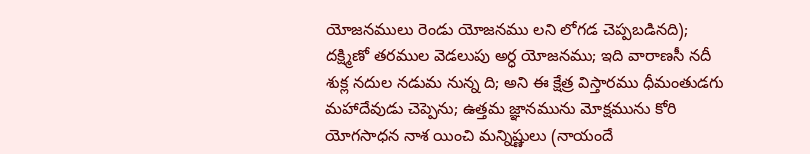యోజనములు రెండు యోజనము లని లోగడ చెప్పబడినది); దక్ష్మిణో తరముల వెడలుపు అర్ధ యోజనము; ఇది వారాణసీ నదీ శుక్ల నదుల నడుమ నున్న ది; అని ఈ క్షేత్ర విస్తారము ధీమంతుడగు మహాదేవుడు చెప్పెను; ఉత్తమ జ్ఞానమును మోక్షమును కోరి యోగసాధన నాశ యించి మన్నిష్ణులు (నాయందే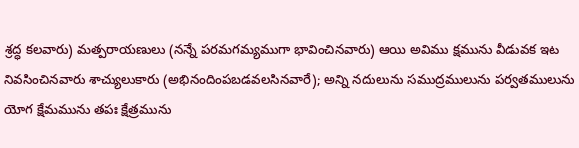శ్రద్ధ కలవారు) మత్పరాయణులు (నన్నే పరమగమ్యముగా భావించినవారు) ఆయి అవిము క్షమును వీడువక ఇట నివసించినవారు శాచ్యులుకారు (అభినందింపబడవలసినవారే); అన్ని నదులును సముద్రములును పర్వతములును యోగ క్షేమమును తపః క్షేత్రమును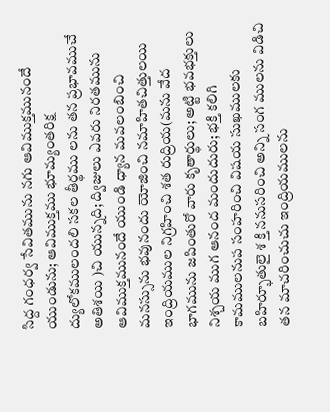సిద్ద గంధర్వ సేవితమును నగు ఆవిముక్తమునందే యుండును; ఆవిముక్తము భూమ్యంతరిక్ష ద్యులోకములందలి సకల తీర్థము లను తన ప్రభావముచే అతిశయి )చి యున్నది; ద్విజులు ఎవరు నిరతమును ఆవిముక్తమునందే యుండి ధ్యాన మవలంబించి మనస్సును భవునందు యోజించి నమాహితచిత్తులయి ఇంద్రియముల నిగ్రహించి శత రుద్రియ(మను వేద భాగమును జపింతురో వారు కృతార్థులు; అట్టి భవభక్తులు నిశ్చయ ముగ ఆనంద మందుదురు; భక్తి కలిగి కామములనుప సంహరించి విషయ సుఖములకు బహిర్భూతులై శ క్తి ననుసరించి అన్ని సంగ ములను విడిచి తన మాచరించుచు ఇంద్రియములను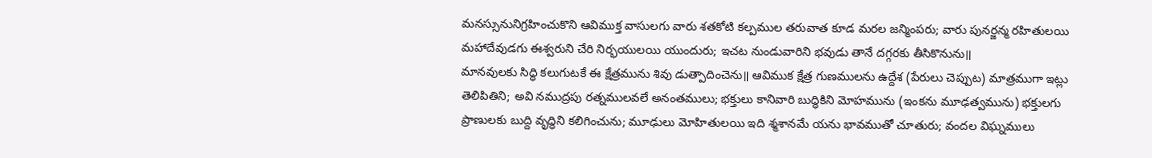మనస్సునునిగ్రహించుకొని ఆవిముక్త వాసులగు వారు శతకోటి కల్పముల తరువాత కూడ మరల జన్మింపరు; వారు పునర్జన్మ రహితులయి మహాదేవుడగు ఈశ్వరుని చేరి నిర్భయులయి యుందురు; ఇచట నుండువారిని భవుడు తానే దగ్గరకు తీసికొనును॥
మానవులకు సిద్ధి కలుగుటకే ఈ క్షేత్రమును శివు డుత్పాదించెను॥ ఆవిముక క్షేత్ర గుణములను ఉద్దేశ (పేరులు చెప్పుట) మాత్రముగా ఇట్లు తెలిపితిని; అవి నముద్రపు రత్నములవలే అనంతములు; భక్తులు కానివారి బుద్ధికిని మోహమును (ఇంకను మూఢత్వమును) భక్తులగు ప్రాణులకు బుద్ది వృద్ధిని కలిగించును; మూఢులు మోహితులయి ఇది శ్మశానమే యను భావముతో చూతురు; వందల విఘ్నములు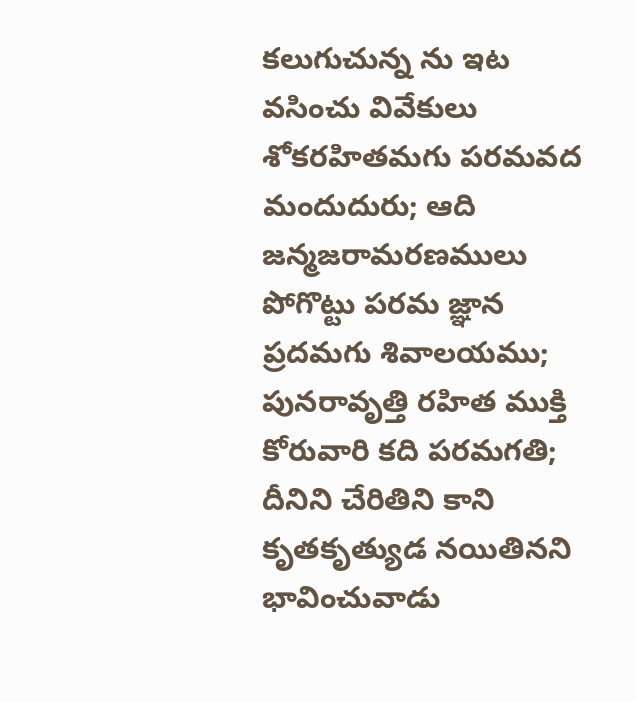కలుగుచున్న ను ఇట వసించు వివేకులు శోకరహితమగు పరమవద మందుదురు; ఆది జన్మజరామరణములు పోగొట్టు పరమ జ్ఞాన ప్రదమగు శివాలయము; పునరావృత్తి రహిత ముక్తి కోరువారి కది పరమగతి; దీనిని చేరితిని కాని కృతకృత్యుడ నయితినని భావించువాడు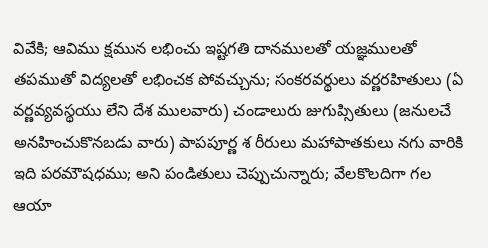వివేకి; ఆవిము క్షమున లభించు ఇష్టగతి దానములతో యజ్ఞములతో తపముతో విద్యలతో లభించక పోవచ్చును; సంకరవర్థులు వర్ణరహితులు (ఏ వర్ణవ్యవస్థయు లేని దేశ ములవారు) చండాలురు జుగుప్సితులు (జనులచే అనహించుకొనబడు వారు) పాపపూర్ణ శ రీరులు మహాపాతకులు నగు వారికి ఇది పరమౌషధము; అని పండితులు చెప్పుచున్నారు; వేలకొలదిగా గల ఆయా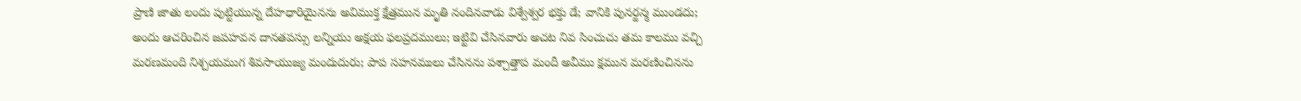ప్రాణి జాతు లందు పుట్టియున్న దేహధారియైనను అవిముక్త క్షేత్రమున మృతి నందినవాడు విశ్వేశ్వర భక్తు డే; వానికి పునర్జన్మ ముండదు; అందు ఆచరించిన జపహవన దానతపస్సు లన్నియు అక్షయ ఫలప్రదములు; ఇట్టివి చేసినవారు అచట నివ సించుచు తమ కాలము వచ్చి మరణమంది నిశ్చయముగ శివసాయుజ్య మందుదురు; పాప సహనములు చేసినను పశ్చాత్తాప మందీ అవీము క్షమున మరణించినను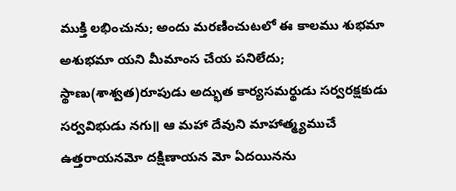ముక్తి లభించును; అందు మరణించుటలో ఈ కాలము శుభమా అశుభమా యని మీమాంస చేయ పనిలేదు; స్థాణు(శాశ్వత)రూపుడు అద్భుత కార్యసమర్థుడు సర్వరక్షకుడు సర్వవిభుడు నగు॥ ఆ మహా దేవుని మాహాత్మ్యముచే ఉత్తరాయనమో దక్షిణాయన మో ఏదయినను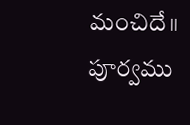మంచిదే॥
పూర్వము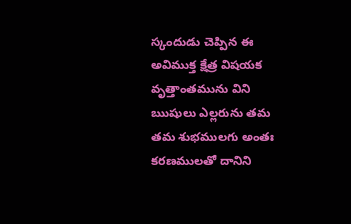స్కందుడు చెప్పిన ఈ అవిముక్త క్షేత్ర విషయక వృత్తాంతమును విని ఋషులు ఎల్లరును తమ తమ శుభములగు అంతః కరణములతో దానిని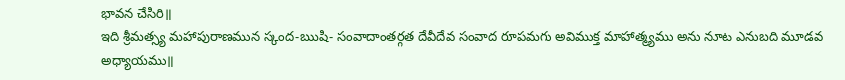భావన చేసిరి॥
ఇది శ్రీమత్స్య మహాపురాణమున స్కంద-ఋషి- సంవాదాంతర్గత దేవీదేవ సంవాద రూపమగు అవిముక్త మాహాత్మ్యము అను నూట ఎనుబది మూడవ అధ్యాయము॥